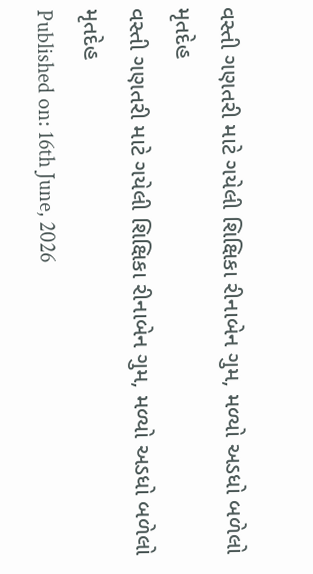વસ્તી ગણતરી માટે ગયેલી શિક્ષિકા રીનાબેન ગુમ, મળ્યો અડધો બળેલો મૃતદેહ
વસ્તી ગણતરી માટે ગયેલી શિક્ષિકા રીનાબેન ગુમ, મળ્યો અડધો બળેલો મૃતદેહ
Published on: 16th June, 2026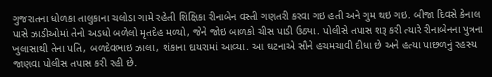ગુજરાતના ધોળકા તાલુકાના ચલોડા ગામે રહેતી શિક્ષિકા રીનાબેન વસ્તી ગણતરી કરવા ગઇ હતી અને ગુમ થઇ ગઇ. બીજા દિવસે કેનાલ પાસે ઝાડીઓમાં તેનો અડધો બળેલો મૃતદેહ મળ્યો, જેને જોઇ બાળકો ચીસ પાડી ઉઠ્યા. પોલીસે તપાસ શરૂ કરી ત્યારે રીનાબેનના પુત્રના ખુલાસાથી તેના પતિ, બળદેવભાઇ ઝાલા, શંકાના દાયરામાં આવ્યા. આ ઘટનાએ સૌને હચમચાવી દીધા છે અને હત્યા પાછળનું રહસ્ય જાણવા પોલીસ તપાસ કરી રહી છે.